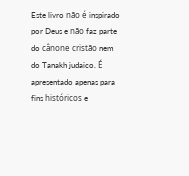Este livro não é inspirado por Deus e não faz parte do cânone cristão nem do Tanakh judaico. É apresentado apenas para fins históricos e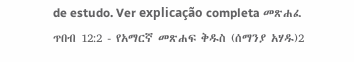de estudo. Ver explicação completa መጽሐፈ ጥበብ 12:2 - የአማርኛ መጽሐፍ ቅዱስ (ሰማንያ አሃዱ)2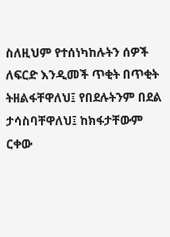ስለዚህም የተሰነካከሉትን ሰዎች ለፍርድ እንዲመች ጥቂት በጥቂት ትዘልፋቸዋለህ፤ የበደሉትንም በደል ታሳስባቸዋለህ፤ ከክፋታቸውም ርቀው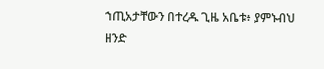ኀጢአታቸውን በተረዱ ጊዜ አቤቱ፥ ያምኑብህ ዘንድ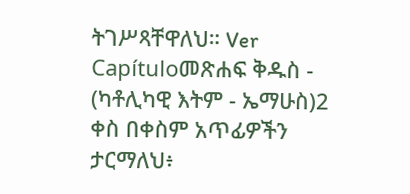ትገሥጻቸዋለህ። Ver Capítuloመጽሐፍ ቅዱስ - (ካቶሊካዊ እትም - ኤማሁስ)2 ቀስ በቀስም አጥፊዎችን ታርማለህ፥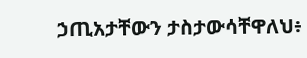ኃጢአታቸውን ታስታውሳቸዋለህ፥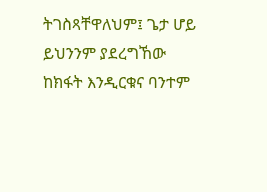ትገስጻቸዋለህም፤ ጌታ ሆይ ይህንንም ያደረግኸው ከክፋት እንዲርቁና ባንተም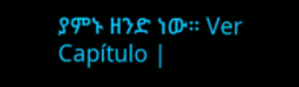ያምኑ ዘንድ ነው። Ver Capítulo |